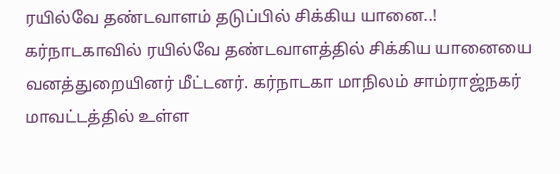ரயில்வே தண்டவாளம் தடுப்பில் சிக்கிய யானை..!
கர்நாடகாவில் ரயில்வே தண்டவாளத்தில் சிக்கிய யானையை வனத்துறையினர் மீட்டனர். கர்நாடகா மாநிலம் சாம்ராஜ்நகர் மாவட்டத்தில் உள்ள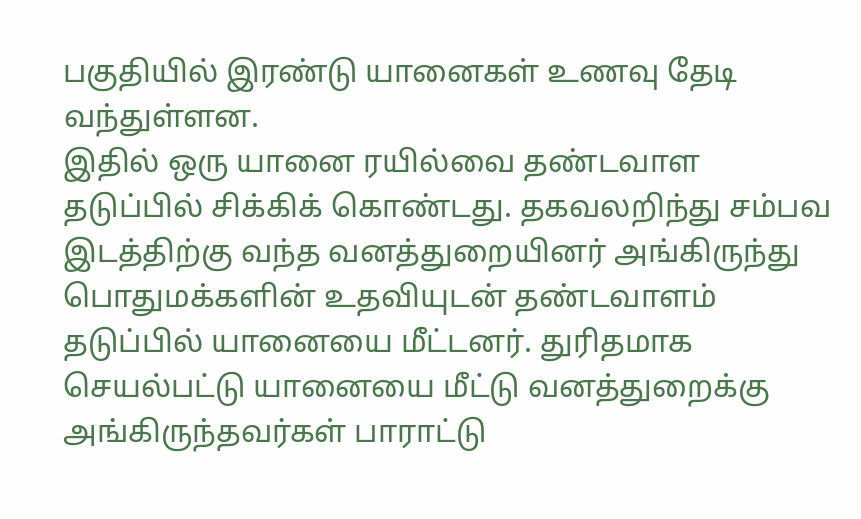பகுதியில் இரண்டு யானைகள் உணவு தேடி வந்துள்ளன.
இதில் ஒரு யானை ரயில்வை தண்டவாள தடுப்பில் சிக்கிக் கொண்டது. தகவலறிந்து சம்பவ இடத்திற்கு வந்த வனத்துறையினர் அங்கிருந்து பொதுமக்களின் உதவியுடன் தண்டவாளம் தடுப்பில் யானையை மீட்டனர். துரிதமாக செயல்பட்டு யானையை மீட்டு வனத்துறைக்கு அங்கிருந்தவர்கள் பாராட்டு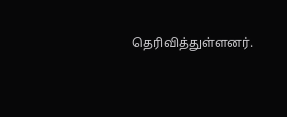தெரிவித்துள்ளனர்.